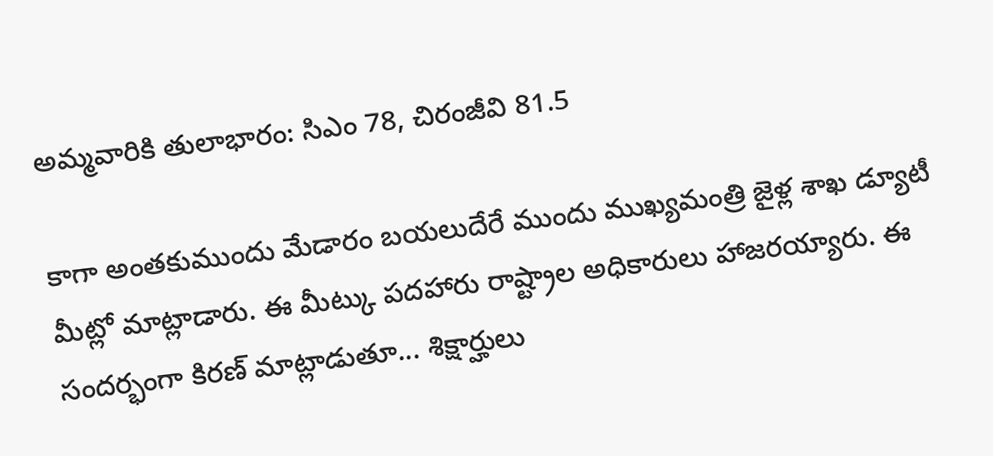అమ్మవారికి తులాభారం: సిఎం 78, చిరంజీవి 81.5

కాగా అంతకుముందు మేడారం బయలుదేరే ముందు ముఖ్యమంత్రి జైళ్ల శాఖ డ్యూటీ మీట్లో మాట్లాడారు. ఈ మీట్కు పదహారు రాష్ట్రాల అధికారులు హాజరయ్యారు. ఈ సందర్భంగా కిరణ్ మాట్లాడుతూ... శిక్షార్హులు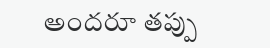అందరూ తప్పు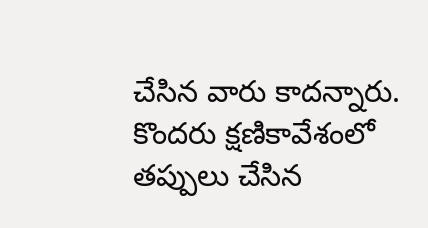చేసిన వారు కాదన్నారు. కొందరు క్షణికావేశంలో తప్పులు చేసిన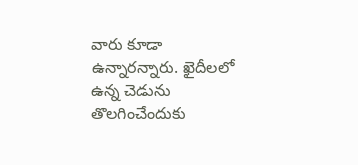వారు కూడా ఉన్నారన్నారు. ఖైదీలలో ఉన్న చెడును తొలగించేందుకు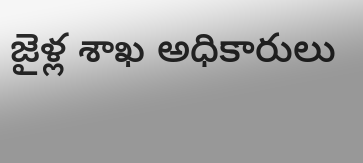జైళ్ల శాఖ అధికారులు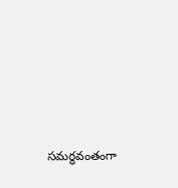సమర్థవంతంగా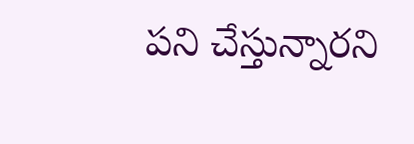పని చేస్తున్నారని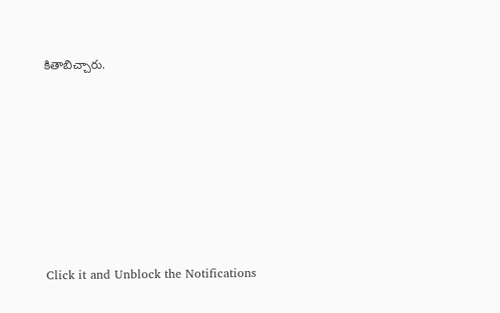కితాబిచ్చారు.












Click it and Unblock the Notifications